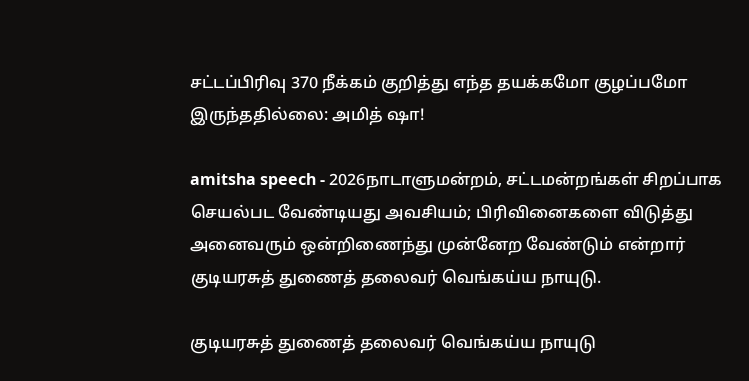சட்டப்பிரிவு 370 நீக்கம் குறித்து எந்த தயக்கமோ குழப்பமோ இருந்ததில்லை: அமித் ஷா!

amitsha speech - 2026நாடாளுமன்றம், சட்டமன்றங்கள் சிறப்பாக செயல்பட வேண்டியது அவசியம்; பிரிவினைகளை விடுத்து அனைவரும் ஒன்றிணைந்து முன்னேற வேண்டும் என்றார் குடியரசுத் துணைத் தலைவர் வெங்கய்ய நாயுடு.

குடியரசுத் துணைத் தலைவர் வெங்கய்ய நாயுடு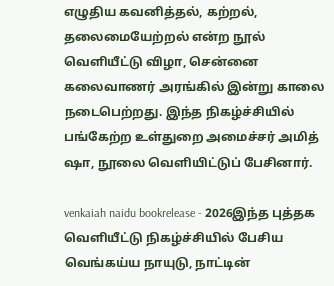எழுதிய கவனித்தல், கற்றல், தலைமையேற்றல் என்ற நூல் வெளியீட்டு விழா, சென்னை கலைவாணர் அரங்கில் இன்று காலை நடைபெற்றது. இந்த நிகழ்ச்சியில் பங்கேற்ற உள்துறை அமைச்சர் அமித் ஷா, நூலை வெளியிட்டுப் பேசினார்.

venkaiah naidu bookrelease - 2026இந்த புத்தக வெளியீட்டு நிகழ்ச்சியில் பேசிய வெங்கய்ய நாயுடு, நாட்டின்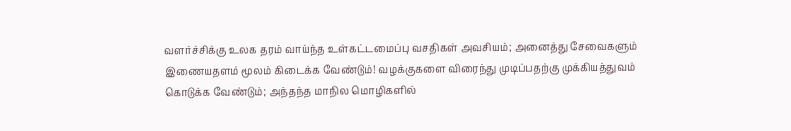வளர்ச்சிக்கு உலக தரம் வாய்ந்த உள்கட்டமைப்பு வசதிகள் அவசியம்; அனைத்து சேவைகளும் இணையதளம் மூலம் கிடைக்க வேண்டும்! வழக்குகளை விரைந்து முடிப்பதற்கு முக்கியத்துவம் கொடுக்க வேண்டும்; அந்தந்த மாநில மொழிகளில்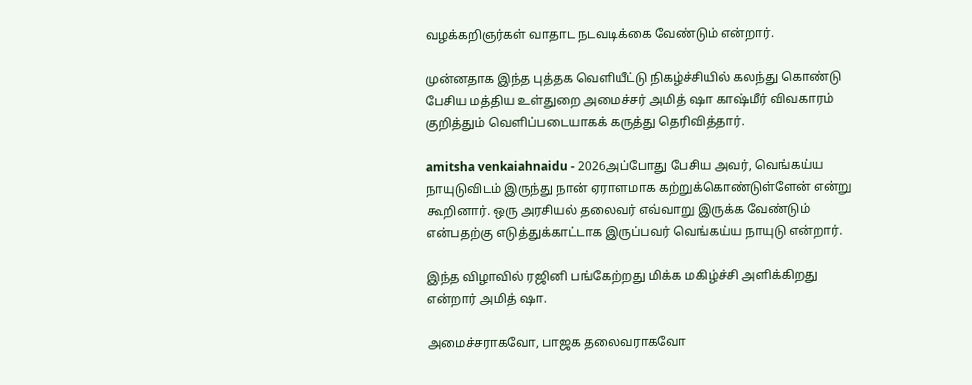வழக்கறிஞர்கள் வாதாட நடவடிக்கை வேண்டும் என்றார்.

முன்னதாக இந்த புத்தக வெளியீட்டு நிகழ்ச்சியில் கலந்து கொண்டு பேசிய மத்திய உள்துறை அமைச்சர் அமித் ஷா காஷ்மீர் விவகாரம் குறித்தும் வெளிப்படையாகக் கருத்து தெரிவித்தார்.

amitsha venkaiahnaidu - 2026அப்போது பேசிய அவர், வெங்கய்ய நாயுடுவிடம் இருந்து நான் ஏராளமாக கற்றுக்கொண்டுள்ளேன் என்று  கூறினார். ஒரு அரசியல் தலைவர் எவ்வாறு இருக்க வேண்டும் என்பதற்கு எடுத்துக்காட்டாக இருப்பவர் வெங்கய்ய நாயுடு என்றார்.

இந்த விழாவில் ரஜினி பங்கேற்றது மிக்க மகிழ்ச்சி அளிக்கிறது என்றார் அமித் ஷா.

அமைச்சராகவோ, பாஜக தலைவராகவோ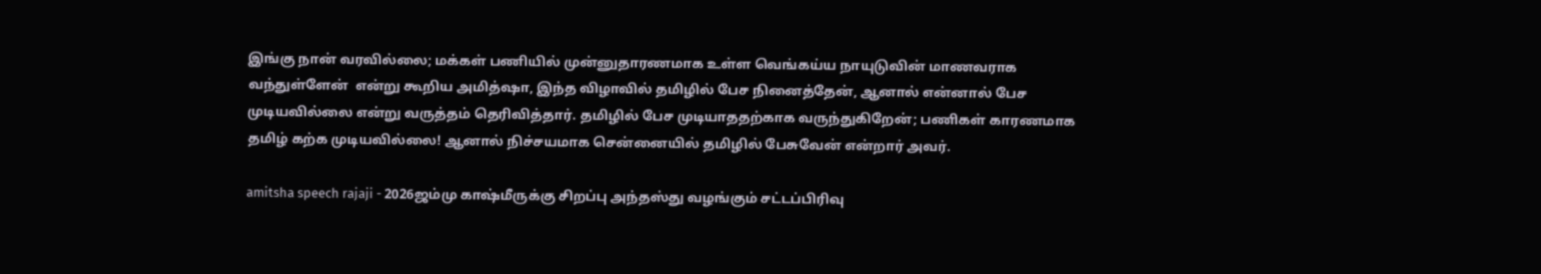இங்கு நான் வரவில்லை; மக்கள் பணியில் முன்னுதாரணமாக உள்ள வெங்கய்ய நாயுடுவின் மாணவராக வந்துள்ளேன்  என்று கூறிய அமித்ஷா, இந்த விழாவில் தமிழில் பேச நினைத்தேன், ஆனால் என்னால் பேச முடியவில்லை என்று வருத்தம் தெரிவித்தார். தமிழில் பேச முடியாததற்காக வருந்துகிறேன்; பணிகள் காரணமாக தமிழ் கற்க முடியவில்லை! ஆனால் நிச்சயமாக சென்னையில் தமிழில் பேசுவேன் என்றார் அவர்.

amitsha speech rajaji - 2026ஜம்மு காஷ்மீருக்கு சிறப்பு அந்தஸ்து வழங்கும் சட்டப்பிரிவு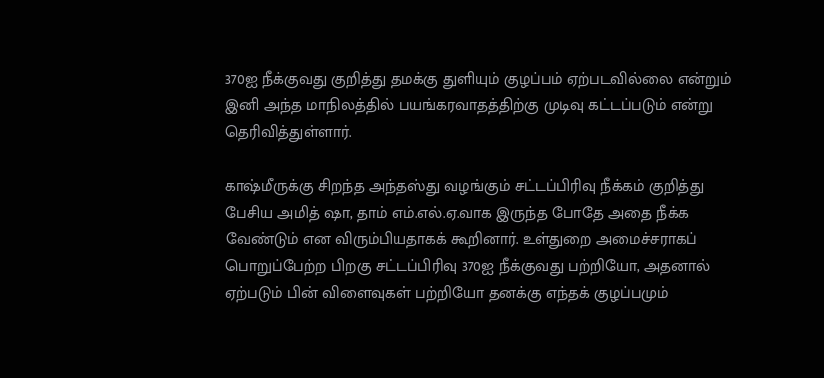370ஐ நீக்குவது குறித்து தமக்கு துளியும் குழப்பம் ஏற்படவில்லை என்றும் இனி அந்த மாநிலத்தில் பயங்கரவாதத்திற்கு முடிவு கட்டப்படும் என்று தெரிவித்துள்ளார்.

காஷ்மீருக்கு சிறந்த அந்தஸ்து வழங்கும் சட்டப்பிரிவு நீக்கம் குறித்து பேசிய அமித் ஷா, தாம் எம்.எல்.ஏ.வாக இருந்த போதே அதை நீக்க வேண்டும் என விரும்பியதாகக் கூறினார். உள்துறை அமைச்சராகப் பொறுப்பேற்ற பிறகு சட்டப்பிரிவு 370ஐ நீக்குவது பற்றியோ, அதனால் ஏற்படும் பின் விளைவுகள் பற்றியோ தனக்கு எந்தக் குழப்பமும்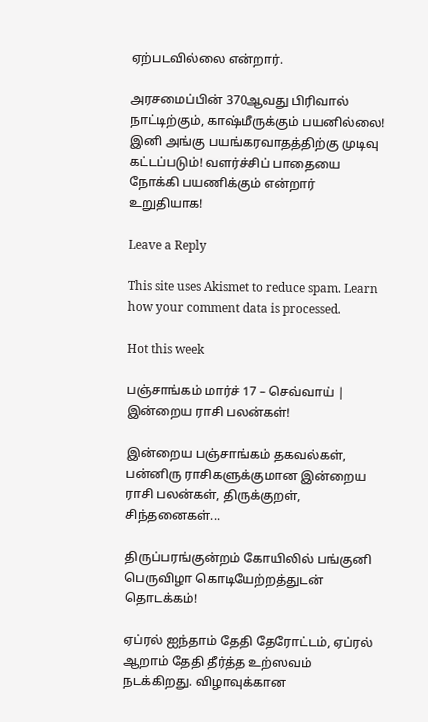ஏற்படவில்லை என்றார்.

அரசமைப்பின் 370ஆவது பிரிவால் நாட்டிற்கும், காஷ்மீருக்கும் பயனில்லை! இனி அங்கு பயங்கரவாதத்திற்கு முடிவு கட்டப்படும்! வளர்ச்சிப் பாதையை நோக்கி பயணிக்கும் என்றார் உறுதியாக!

Leave a Reply

This site uses Akismet to reduce spam. Learn how your comment data is processed.

Hot this week

பஞ்சாங்கம் மார்ச் 17 – செவ்வாய் | இன்றைய ராசி பலன்கள்!

இன்றைய பஞ்சாங்கம் தகவல்கள், பன்னிரு ராசிகளுக்குமான இன்றைய ராசி பலன்கள், திருக்குறள், சிந்தனைகள்...

திருப்பரங்குன்றம் கோயிலில் பங்குனி பெருவிழா கொடியேற்றத்துடன் தொடக்கம்!

ஏப்ரல் ஐந்தாம் தேதி தேரோட்டம், ஏப்ரல் ஆறாம் தேதி தீர்த்த உற்ஸவம் நடக்கிறது. விழாவுக்கான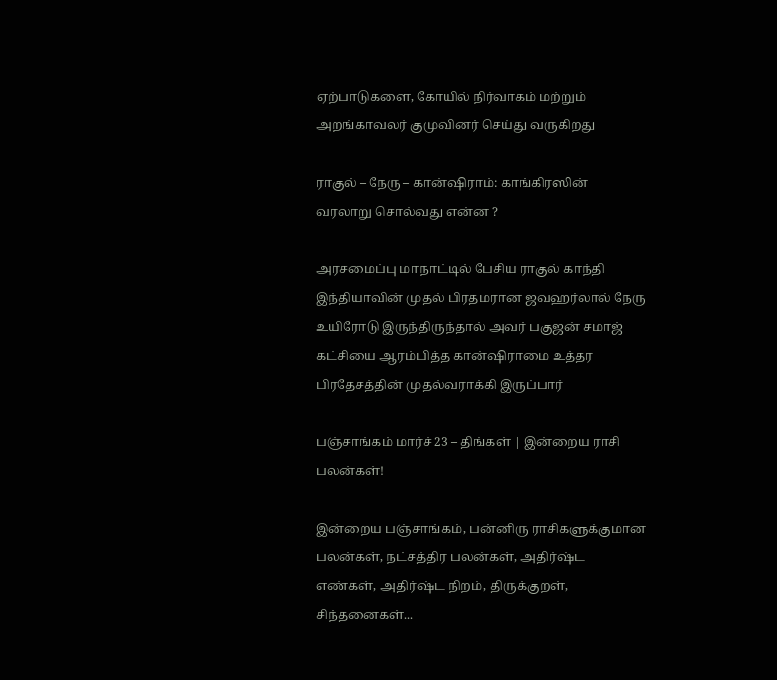ஏற்பாடுகளை, கோயில் நிர்வாகம் மற்றும் அறங்காவலர் குமுவினர் செய்து வருகிறது

ராகுல் – நேரு – கான்ஷிராம்: காங்கிரஸின் வரலாறு சொல்வது என்ன ?

அரசமைப்பு மாநாட்டில் பேசிய ராகுல் காந்தி இந்தியாவின் முதல் பிரதமரான ஜவஹர்லால் நேரு உயிரோடு இருந்திருந்தால் அவர் பகுஜன் சமாஜ் கட்சியை ஆரம்பித்த கான்ஷிராமை உத்தர பிரதேசத்தின் முதல்வராக்கி இருப்பார்

பஞ்சாங்கம் மார்ச் 23 – திங்கள் | இன்றைய ராசி பலன்கள்!

இன்றைய பஞ்சாங்கம், பன்னிரு ராசிகளுக்குமான பலன்கள், நட்சத்திர பலன்கள், அதிர்ஷ்ட எண்கள், அதிர்ஷ்ட நிறம், திருக்குறள், சிந்தனைகள்...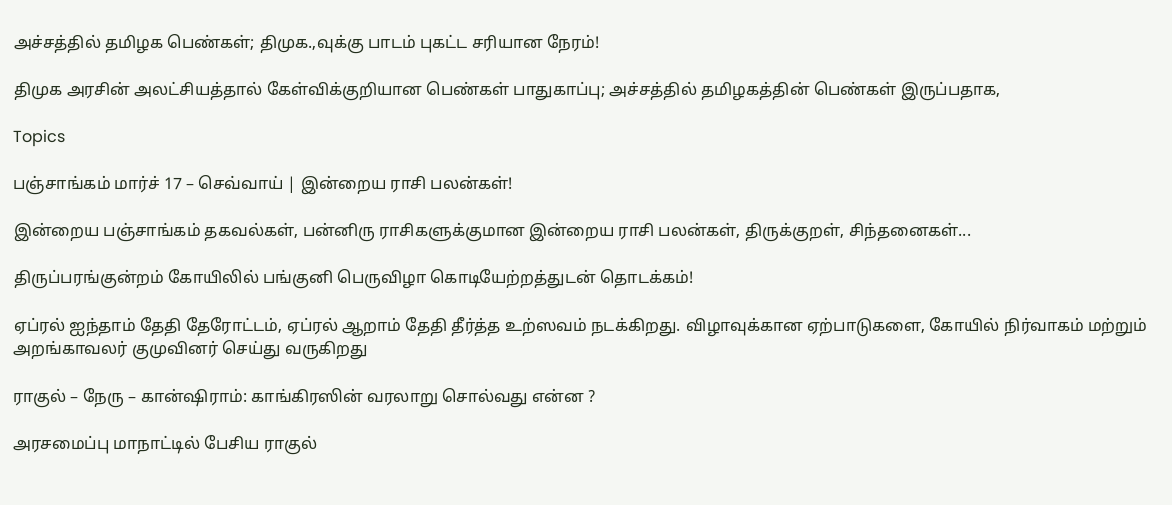அச்சத்தில் தமிழக பெண்கள்; திமுக.,வுக்கு பாடம் புகட்ட சரியான நேரம்!

திமுக அரசின் அலட்சியத்தால் கேள்விக்குறியான பெண்கள் பாதுகாப்பு; அச்சத்தில் தமிழகத்தின் பெண்கள் இருப்பதாக,

Topics

பஞ்சாங்கம் மார்ச் 17 – செவ்வாய் | இன்றைய ராசி பலன்கள்!

இன்றைய பஞ்சாங்கம் தகவல்கள், பன்னிரு ராசிகளுக்குமான இன்றைய ராசி பலன்கள், திருக்குறள், சிந்தனைகள்...

திருப்பரங்குன்றம் கோயிலில் பங்குனி பெருவிழா கொடியேற்றத்துடன் தொடக்கம்!

ஏப்ரல் ஐந்தாம் தேதி தேரோட்டம், ஏப்ரல் ஆறாம் தேதி தீர்த்த உற்ஸவம் நடக்கிறது. விழாவுக்கான ஏற்பாடுகளை, கோயில் நிர்வாகம் மற்றும் அறங்காவலர் குமுவினர் செய்து வருகிறது

ராகுல் – நேரு – கான்ஷிராம்: காங்கிரஸின் வரலாறு சொல்வது என்ன ?

அரசமைப்பு மாநாட்டில் பேசிய ராகுல்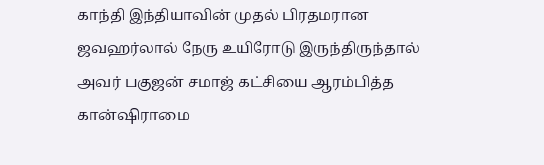காந்தி இந்தியாவின் முதல் பிரதமரான ஜவஹர்லால் நேரு உயிரோடு இருந்திருந்தால் அவர் பகுஜன் சமாஜ் கட்சியை ஆரம்பித்த கான்ஷிராமை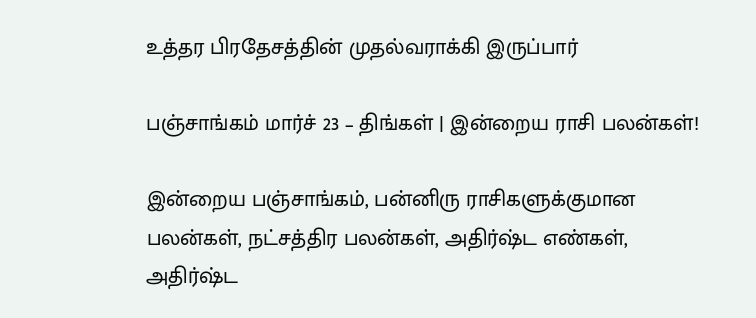உத்தர பிரதேசத்தின் முதல்வராக்கி இருப்பார்

பஞ்சாங்கம் மார்ச் 23 – திங்கள் | இன்றைய ராசி பலன்கள்!

இன்றைய பஞ்சாங்கம், பன்னிரு ராசிகளுக்குமான பலன்கள், நட்சத்திர பலன்கள், அதிர்ஷ்ட எண்கள், அதிர்ஷ்ட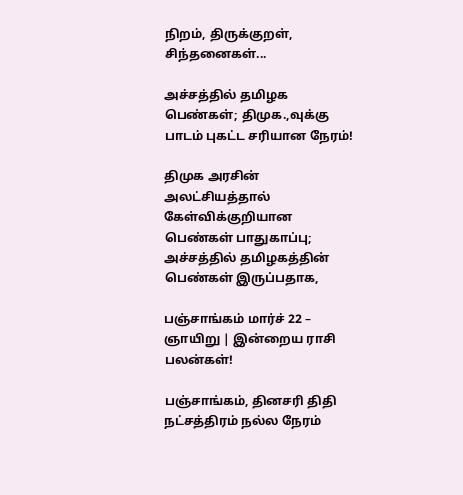நிறம், திருக்குறள், சிந்தனைகள்...

அச்சத்தில் தமிழக பெண்கள்; திமுக.,வுக்கு பாடம் புகட்ட சரியான நேரம்!

திமுக அரசின் அலட்சியத்தால் கேள்விக்குறியான பெண்கள் பாதுகாப்பு; அச்சத்தில் தமிழகத்தின் பெண்கள் இருப்பதாக,

பஞ்சாங்கம் மார்ச் 22 – ஞாயிறு | இன்றைய ராசி பலன்கள்!

பஞ்சாங்கம், தினசரி திதி நட்சத்திரம் நல்ல நேரம்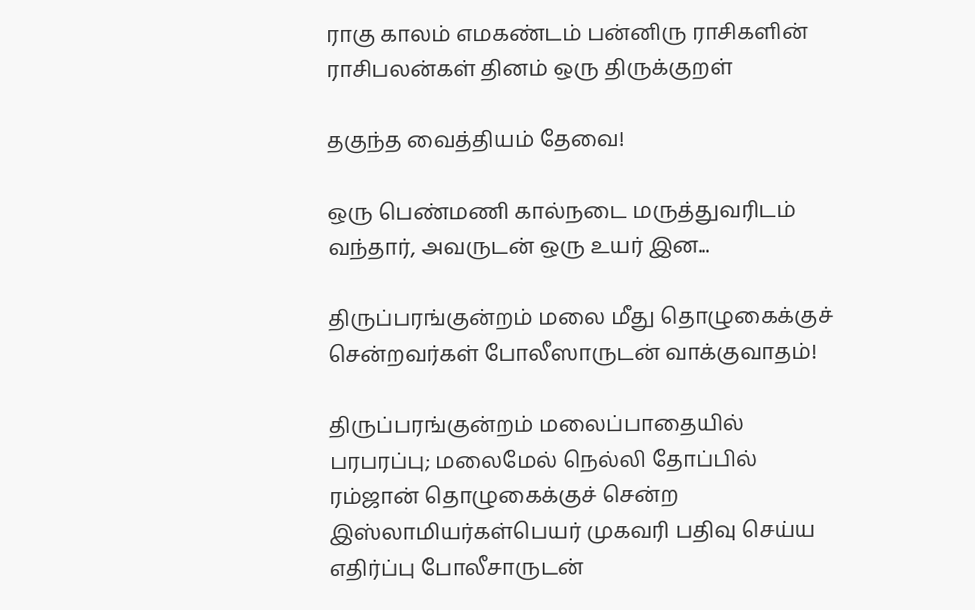ராகு காலம் எமகண்டம் பன்னிரு ராசிகளின் ராசிபலன்கள் தினம் ஒரு திருக்குறள்

தகுந்த வைத்தியம் தேவை!

ஒரு பெண்மணி கால்நடை மருத்துவரிடம் வந்தார், அவருடன் ஒரு உயர் இன...

திருப்பரங்குன்றம் மலை மீது தொழுகைக்குச் சென்றவர்கள் போலீஸாருடன் வாக்குவாதம்!

திருப்பரங்குன்றம் மலைப்பாதையில் பரபரப்பு; மலைமேல் நெல்லி தோப்பில் ரம்ஜான் தொழுகைக்குச் சென்ற இஸ்லாமியர்கள்பெயர் முகவரி பதிவு செய்ய எதிர்ப்பு போலீசாருடன்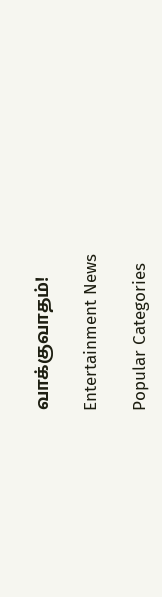வாக்குவாதம்!

Entertainment News

Popular Categories